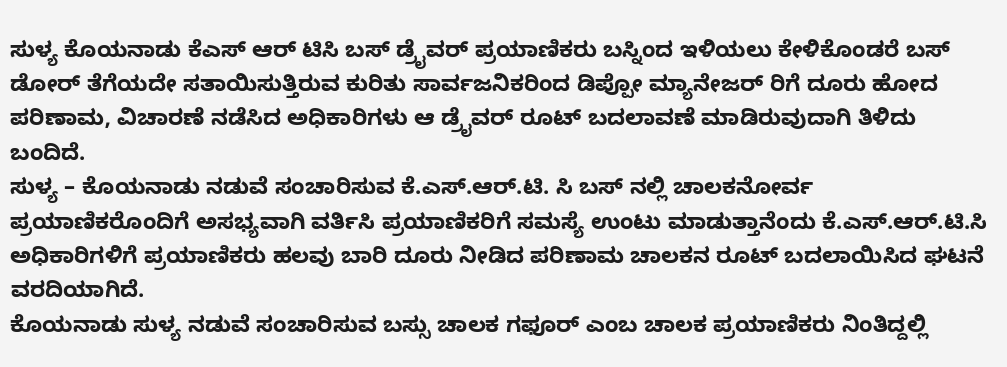ಸುಳ್ಯ ಕೊಯನಾಡು ಕೆಎಸ್ ಆರ್ ಟಿಸಿ ಬಸ್ ಡ್ರೈವರ್ ಪ್ರಯಾಣಿಕರು ಬಸ್ನಿಂದ ಇಳಿಯಲು ಕೇಳಿಕೊಂಡರೆ ಬಸ್ ಡೋರ್ ತೆಗೆಯದೇ ಸತಾಯಿಸುತ್ತಿರುವ ಕುರಿತು ಸಾರ್ವಜನಿಕರಿಂದ ಡಿಪ್ಪೋ ಮ್ಯಾನೇಜರ್ ರಿಗೆ ದೂರು ಹೋದ ಪರಿಣಾಮ, ವಿಚಾರಣೆ ನಡೆಸಿದ ಅಧಿಕಾರಿಗಳು ಆ ಡ್ರೈವರ್ ರೂಟ್ ಬದಲಾವಣೆ ಮಾಡಿರುವುದಾಗಿ ತಿಳಿದು ಬಂದಿದೆ.
ಸುಳ್ಯ – ಕೊಯನಾಡು ನಡುವೆ ಸಂಚಾರಿಸುವ ಕೆ.ಎಸ್.ಆರ್.ಟಿ. ಸಿ ಬಸ್ ನಲ್ಲಿ ಚಾಲಕನೋರ್ವ ಪ್ರಯಾಣಿಕರೊಂದಿಗೆ ಅಸಭ್ಯವಾಗಿ ವರ್ತಿಸಿ ಪ್ರಯಾಣಿಕರಿಗೆ ಸಮಸ್ಯೆ ಉಂಟು ಮಾಡುತ್ತಾನೆಂದು ಕೆ.ಎಸ್.ಆರ್.ಟಿ.ಸಿ ಅಧಿಕಾರಿಗಳಿಗೆ ಪ್ರಯಾಣಿಕರು ಹಲವು ಬಾರಿ ದೂರು ನೀಡಿದ ಪರಿಣಾಮ ಚಾಲಕನ ರೂಟ್ ಬದಲಾಯಿಸಿದ ಘಟನೆ ವರದಿಯಾಗಿದೆ.
ಕೊಯನಾಡು ಸುಳ್ಯ ನಡುವೆ ಸಂಚಾರಿಸುವ ಬಸ್ಸು ಚಾಲಕ ಗಫೂರ್ ಎಂಬ ಚಾಲಕ ಪ್ರಯಾಣಿಕರು ನಿಂತಿದ್ದಲ್ಲಿ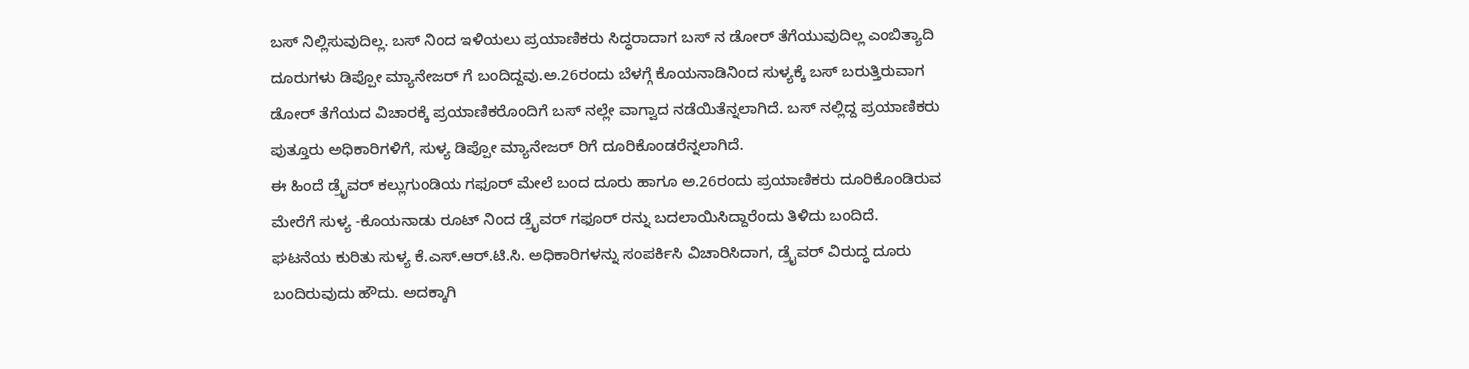ಬಸ್ ನಿಲ್ಲಿಸುವುದಿಲ್ಲ. ಬಸ್ ನಿಂದ ಇಳಿಯಲು ಪ್ರಯಾಣಿಕರು ಸಿದ್ಧರಾದಾಗ ಬಸ್ ನ ಡೋರ್ ತೆಗೆಯುವುದಿಲ್ಲ ಎಂಬಿತ್ಯಾದಿ ದೂರುಗಳು ಡಿಪ್ಪೋ ಮ್ಯಾನೇಜರ್ ಗೆ ಬಂದಿದ್ದವು.ಅ.26ರಂದು ಬೆಳಗ್ಗೆ ಕೊಯನಾಡಿನಿಂದ ಸುಳ್ಯಕ್ಕೆ ಬಸ್ ಬರುತ್ತಿರುವಾಗ ಡೋರ್ ತೆಗೆಯದ ವಿಚಾರಕ್ಕೆ ಪ್ರಯಾಣಿಕರೊಂದಿಗೆ ಬಸ್ ನಲ್ಲೇ ವಾಗ್ವಾದ ನಡೆಯಿತೆನ್ನಲಾಗಿದೆ. ಬಸ್ ನಲ್ಲಿದ್ದ ಪ್ರಯಾಣಿಕರು ಪುತ್ತೂರು ಅಧಿಕಾರಿಗಳಿಗೆ, ಸುಳ್ಯ ಡಿಪ್ಪೋ ಮ್ಯಾನೇಜರ್ ರಿಗೆ ದೂರಿಕೊಂಡರೆನ್ನಲಾಗಿದೆ.
ಈ ಹಿಂದೆ ಡ್ರೈವರ್ ಕಲ್ಲುಗುಂಡಿಯ ಗಫೂರ್ ಮೇಲೆ ಬಂದ ದೂರು ಹಾಗೂ ಅ.26ರಂದು ಪ್ರಯಾಣಿಕರು ದೂರಿಕೊಂಡಿರುವ ಮೇರೆಗೆ ಸುಳ್ಯ -ಕೊಯನಾಡು ರೂಟ್ ನಿಂದ ಡ್ರೈವರ್ ಗಫೂರ್ ರನ್ನು ಬದಲಾಯಿಸಿದ್ದಾರೆಂದು ತಿಳಿದು ಬಂದಿದೆ.
ಘಟನೆಯ ಕುರಿತು ಸುಳ್ಯ ಕೆ.ಎಸ್.ಆರ್.ಟಿ.ಸಿ. ಅಧಿಕಾರಿಗಳನ್ನು ಸಂಪರ್ಕಿಸಿ ವಿಚಾರಿಸಿದಾಗ, ಡ್ರೈವರ್ ವಿರುದ್ಧ ದೂರು ಬಂದಿರುವುದು ಹೌದು. ಅದಕ್ಕಾಗಿ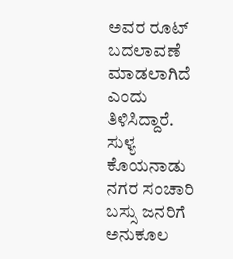ಅವರ ರೂಟ್ ಬದಲಾವಣೆ ಮಾಡಲಾಗಿದೆ ಎಂದು ತಿಳಿಸಿದ್ದಾರೆ.
ಸುಳ್ಯ ಕೊಯನಾಡು ನಗರ ಸಂಚಾರಿ ಬಸ್ಸು ಜನರಿಗೆ ಅನುಕೂಲ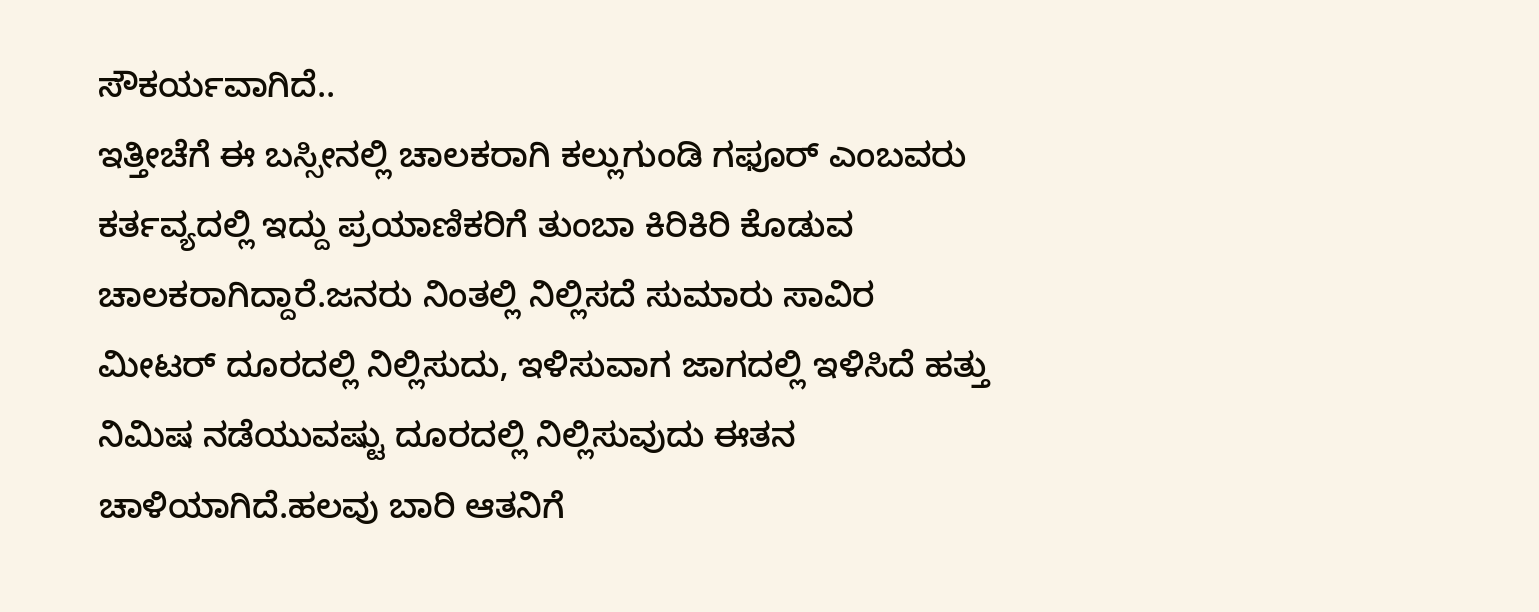ಸೌಕರ್ಯವಾಗಿದೆ..
ಇತ್ತೀಚೆಗೆ ಈ ಬಸ್ಸೀನಲ್ಲಿ ಚಾಲಕರಾಗಿ ಕಲ್ಲುಗುಂಡಿ ಗಫೂರ್ ಎಂಬವರು ಕರ್ತವ್ಯದಲ್ಲಿ ಇದ್ದು ಪ್ರಯಾಣಿಕರಿಗೆ ತುಂಬಾ ಕಿರಿಕಿರಿ ಕೊಡುವ ಚಾಲಕರಾಗಿದ್ದಾರೆ.ಜನರು ನಿಂತಲ್ಲಿ ನಿಲ್ಲಿಸದೆ ಸುಮಾರು ಸಾವಿರ ಮೀಟರ್ ದೂರದಲ್ಲಿ ನಿಲ್ಲಿಸುದು, ಇಳಿಸುವಾಗ ಜಾಗದಲ್ಲಿ ಇಳಿಸಿದೆ ಹತ್ತು ನಿಮಿಷ ನಡೆಯುವಷ್ಟು ದೂರದಲ್ಲಿ ನಿಲ್ಲಿಸುವುದು ಈತನ ಚಾಳಿಯಾಗಿದೆ.ಹಲವು ಬಾರಿ ಆತನಿಗೆ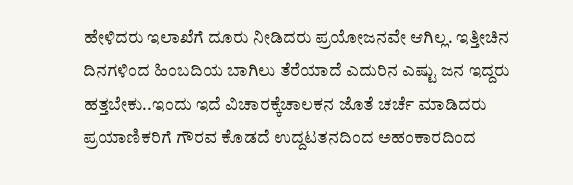ಹೇಳಿದರು ಇಲಾಖೆಗೆ ದೂರು ನೀಡಿದರು ಪ್ರಯೋಜನವೇ ಆಗಿಲ್ಲ. ಇತ್ತೀಚಿನ ದಿನಗಳಿಂದ ಹಿಂಬದಿಯ ಬಾಗಿಲು ತೆರೆಯಾದೆ ಎದುರಿನ ಎಷ್ಟು ಜನ ಇದ್ದರು ಹತ್ತಬೇಕು..ಇಂದು ಇದೆ ವಿಚಾರಕ್ಕೆಚಾಲಕನ ಜೊತೆ ಚರ್ಚೆ ಮಾಡಿದರು ಪ್ರಯಾಣಿಕರಿಗೆ ಗೌರವ ಕೊಡದೆ ಉದ್ದಟತನದಿಂದ ಅಹಂಕಾರದಿಂದ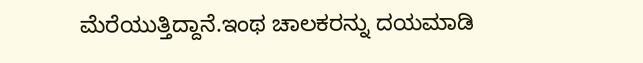ಮೆರೆಯುತ್ತಿದ್ದಾನೆ.ಇಂಥ ಚಾಲಕರನ್ನು ದಯಮಾಡಿ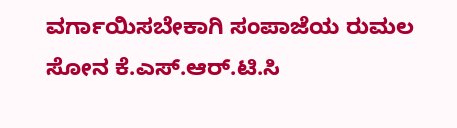ವರ್ಗಾಯಿಸಬೇಕಾಗಿ ಸಂಪಾಜೆಯ ರುಮಲ ಸೋನ ಕೆ.ಎಸ್.ಆರ್.ಟಿ.ಸಿ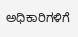ಅಧಿಕಾರಿಗಳಿಗೆ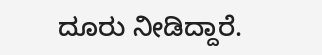ದೂರು ನೀಡಿದ್ದಾರೆ.